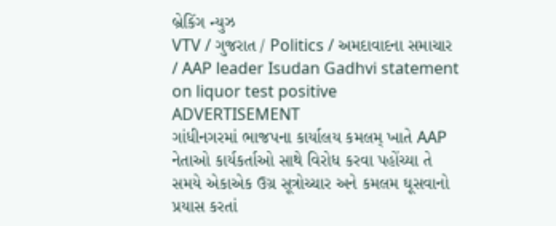બ્રેકિંગ ન્યુઝ
VTV / ગુજરાત / Politics / અમદાવાદના સમાચાર / AAP leader Isudan Gadhvi statement on liquor test positive
ADVERTISEMENT
ગાંધીનગરમાં ભાજપના કાર્યાલય કમલમ્ ખાતે AAP નેતાઓ કાર્યકર્તાઓ સાથે વિરોધ કરવા પહોંચ્યા તે સમયે એકાએક ઉગ્ર સૂત્રોચ્ચાર અને કમલમ ઘૂસવાનો પ્રયાસ કરતાં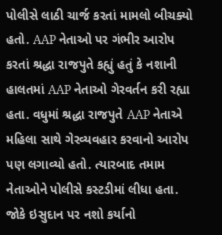પોલીસે લાઠી ચાર્જ કરતાં મામલો બીચક્યો હતો. AAP નેતાઓ પર ગંભીર આરોપ કરતાં શ્રદ્ધા રાજપુતે કહ્યું હતું કે નશાની હાલતમાં AAP નેતાઓ ગેરવર્તન કરી રહ્યા હતા. વધુમાં શ્રદ્ધા રાજપુતે AAP નેતાએ મહિલા સાથે ગેરવ્યવહાર કરવાનો આરોપ પણ લગાવ્યો હતો. ત્યારબાદ તમામ નેતાઓને પોલીસે કસ્ટડીમાં લીધા હતા. જોકે ઇસુદાન પર નશો કર્યાનો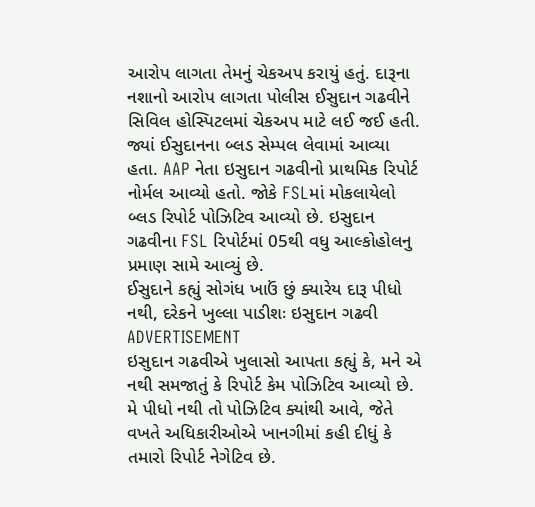આરોપ લાગતા તેમનું ચેકઅપ કરાયું હતું. દારૂના નશાનો આરોપ લાગતા પોલીસ ઈસુદાન ગઢવીને સિવિલ હોસ્પિટલમાં ચેકઅપ માટે લઈ જઈ હતી. જ્યાં ઈસુદાનના બ્લડ સેમ્પલ લેવામાં આવ્યા હતા. AAP નેતા ઇસુદાન ગઢવીનો પ્રાથમિક રિપોર્ટ નોર્મલ આવ્યો હતો. જોકે FSLમાં મોકલાયેલો બ્લડ રિપોર્ટ પોઝિટિવ આવ્યો છે. ઇસુદાન ગઢવીના FSL રિપોર્ટમાં 05થી વધુ આલ્કોહોલનુ પ્રમાણ સામે આવ્યું છે.
ઈસુદાને કહ્યું સોગંધ ખાઉં છું ક્યારેય દારૂ પીધો નથી, દરેકને ખુલ્લા પાડીશઃ ઇસુદાન ગઢવી
ADVERTISEMENT
ઇસુદાન ગઢવીએ ખુલાસો આપતા કહ્યું કે, મને એ નથી સમજાતું કે રિપોર્ટ કેમ પોઝિટિવ આવ્યો છે. મે પીધો નથી તો પોઝિટિવ ક્યાંથી આવે, જેતે વખતે અધિકારીઓએ ખાનગીમાં કહી દીધું કે તમારો રિપોર્ટ નેગેટિવ છે.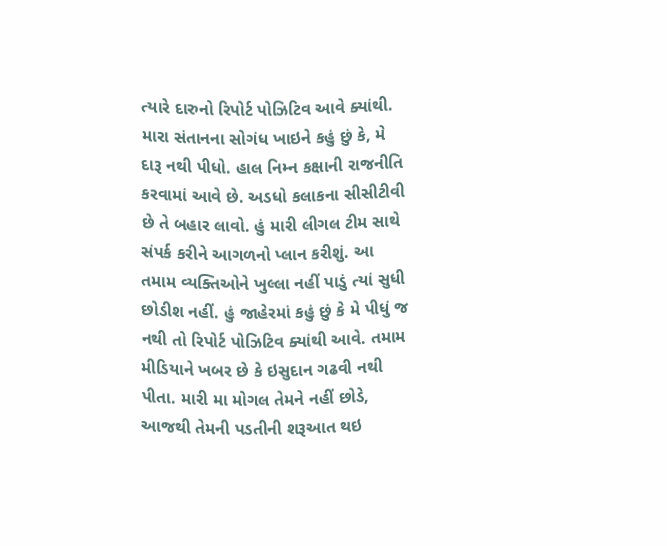ત્યારે દારુનો રિપોર્ટ પોઝિટિવ આવે ક્યાંથી. મારા સંતાનના સોગંધ ખાઇને કહું છું કે, મે દારૂ નથી પીધો. હાલ નિમ્ન કક્ષાની રાજનીતિ કરવામાં આવે છે. અડધો કલાકના સીસીટીવી છે તે બહાર લાવો. હું મારી લીગલ ટીમ સાથે સંપર્ક કરીને આગળનો પ્લાન કરીશું. આ તમામ વ્યક્તિઓને ખુલ્લા નહીં પાડું ત્યાં સુધી છોડીશ નહીં. હું જાહેરમાં કહું છું કે મે પીધું જ નથી તો રિપોર્ટ પોઝિટિવ ક્યાંથી આવે. તમામ મીડિયાને ખબર છે કે ઇસુદાન ગઢવી નથી પીતા. મારી મા મોગલ તેમને નહીં છોડે, આજથી તેમની પડતીની શરૂઆત થઇ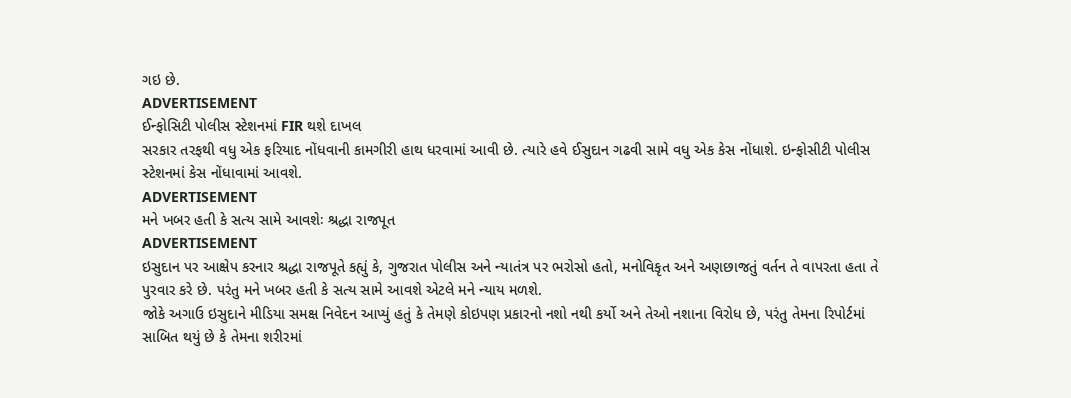ગઇ છે.
ADVERTISEMENT
ઈન્ફોસિટી પોલીસ સ્ટેશનમાં FIR થશે દાખલ
સરકાર તરફથી વધુ એક ફરિયાદ નોંધવાની કામગીરી હાથ ધરવામાં આવી છે. ત્યારે હવે ઈસુદાન ગઢવી સામે વધુ એક કેસ નોંધાશે. ઇન્ફોસીટી પોલીસ સ્ટેશનમાં કેસ નોંધાવામાં આવશે.
ADVERTISEMENT
મને ખબર હતી કે સત્ય સામે આવશેઃ શ્રદ્ધા રાજપૂત
ADVERTISEMENT
ઇસુદાન પર આક્ષેપ કરનાર શ્રદ્ધા રાજપૂતે કહ્યું કે, ગુજરાત પોલીસ અને ન્યાતંત્ર પર ભરોસો હતો, મનોવિકૃત અને અણછાજતું વર્તન તે વાપરતા હતા તે પુરવાર કરે છે. પરંતુ મને ખબર હતી કે સત્ય સામે આવશે એટલે મને ન્યાય મળશે.
જોકે અગાઉ ઇસુદાને મીડિયા સમક્ષ નિવેદન આપ્યું હતું કે તેમણે કોઇપણ પ્રકારનો નશો નથી કર્યો અને તેઓ નશાના વિરોધ છે, પરંતુ તેમના રિપોર્ટમાં સાબિત થયું છે કે તેમના શરીરમાં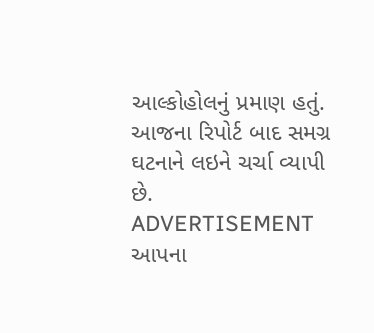આલ્કોહોલનું પ્રમાણ હતું. આજના રિપોર્ટ બાદ સમગ્ર ઘટનાને લઇને ચર્ચા વ્યાપી છે.
ADVERTISEMENT
આપના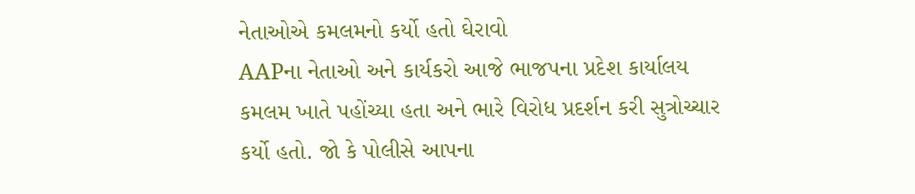નેતાઓએ કમલમનો કર્યો હતો ઘેરાવો
AAPના નેતાઓ અને કાર્યકરો આજે ભાજપના પ્રદેશ કાર્યાલય કમલમ ખાતે પહોંચ્યા હતા અને ભારે વિરોધ પ્રદર્શન કરી સુત્રોચ્ચાર કર્યો હતો. જો કે પોલીસે આપના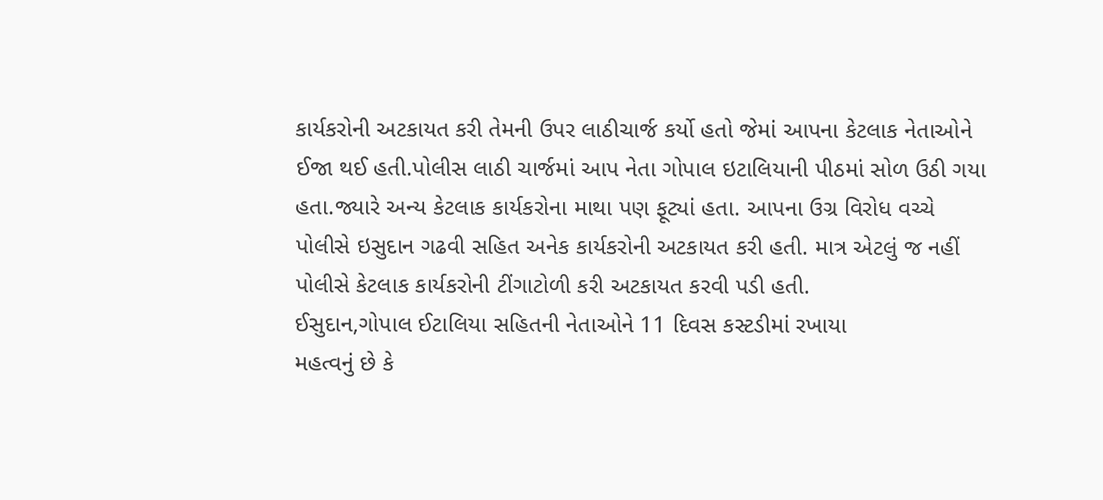કાર્યકરોની અટકાયત કરી તેમની ઉપર લાઠીચાર્જ કર્યો હતો જેમાં આપના કેટલાક નેતાઓને ઈજા થઈ હતી.પોલીસ લાઠી ચાર્જમાં આપ નેતા ગોપાલ ઇટાલિયાની પીઠમાં સોળ ઉઠી ગયા હતા.જ્યારે અન્ય કેટલાક કાર્યકરોના માથા પણ ફૂટ્યાં હતા. આપના ઉગ્ર વિરોધ વચ્ચે પોલીસે ઇસુદાન ગઢવી સહિત અનેક કાર્યકરોની અટકાયત કરી હતી. માત્ર એટલું જ નહીં પોલીસે કેટલાક કાર્યકરોની ટીંગાટોળી કરી અટકાયત કરવી પડી હતી.
ઈસુદાન,ગોપાલ ઈટાલિયા સહિતની નેતાઓને 11 દિવસ કસ્ટડીમાં રખાયા
મહત્વનું છે કે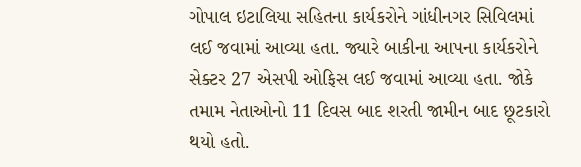ગોપાલ ઇટાલિયા સહિતના કાર્યકરોને ગાંધીનગર સિવિલમાં લઈ જવામાં આવ્યા હતા. જ્યારે બાકીના આપના કાર્યકરોને સેક્ટર 27 એસપી ઓફિસ લઈ જવામાં આવ્યા હતા. જોકે તમામ નેતાઓનો 11 દિવસ બાદ શરતી જામીન બાદ છૂટકારો થયો હતો.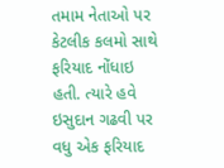તમામ નેતાઓ પર કેટલીક કલમો સાથે ફરિયાદ નોંધાઇ હતી. ત્યારે હવે ઇસુદાન ગઢવી પર વધુ એક ફરિયાદ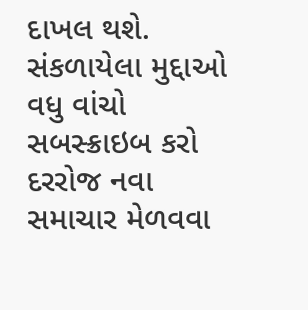દાખલ થશે.
સંકળાયેલા મુદ્દાઓ
વધુ વાંચો
સબસ્ક્રાઇબ કરો
દરરોજ નવા સમાચાર મેળવવા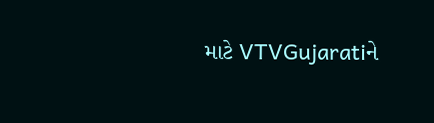માટે VTVGujaratiને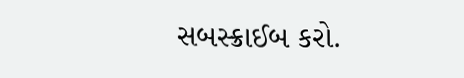સબસ્ક્રાઈબ કરો.